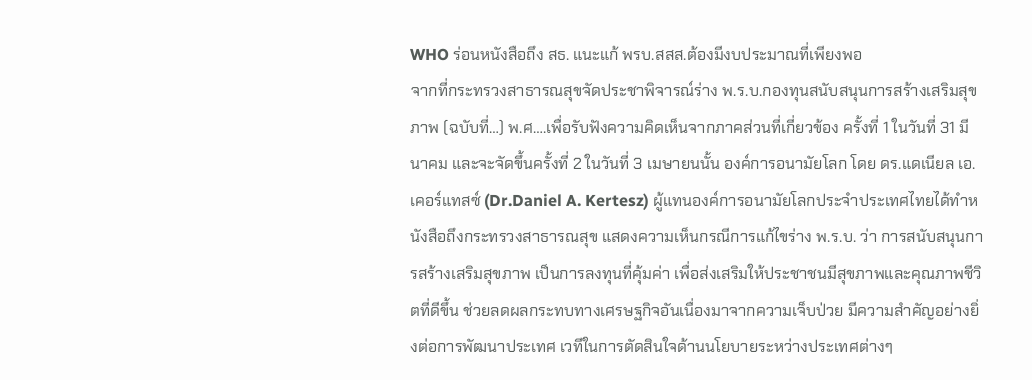WHO ร่อนหนังสือถึง สธ. แนะแก้ พรบ.สสส.ต้องมีงบประมาณที่เพียงพอ
จากที่กระทรวงสาธารณสุขจัดประชาพิจารณ์ร่าง พ.ร.บ.กองทุนสนับสนุนการสร้างเสริมสุขภาพ (ฉบับที่…) พ.ศ….เพื่อรับฟังความคิดเห็นจากภาคส่วนที่เกี่ยวข้อง ครั้งที่ 1 ในวันที่ 31 มีนาคม และจะจัดขึ้นครั้งที่ 2 ในวันที่ 3 เมษายนนั้น องค์การอนามัยโลก โดย ดร.แดเนียล เอ. เคอร์แทสซ์ (Dr.Daniel A. Kertesz) ผู้แทนองค์การอนามัยโลกประจำประเทศไทยได้ทำหนังสือถึงกระทรวงสาธารณสุข แสดงความเห็นกรณีการแก้ไขร่าง พ.ร.บ. ว่า การสนับสนุนการสร้างเสริมสุขภาพ เป็นการลงทุนที่คุ้มค่า เพื่อส่งเสริมให้ประชาชนมีสุขภาพและคุณภาพชีวิตที่ดีขึ้น ช่วยลดผลกระทบทางเศรษฐกิจอันเนื่องมาจากความเจ็บป่วย มีความสำคัญอย่างยิ่งต่อการพัฒนาประเทศ เวทีในการตัดสินใจด้านนโยบายระหว่างประเทศต่างๆ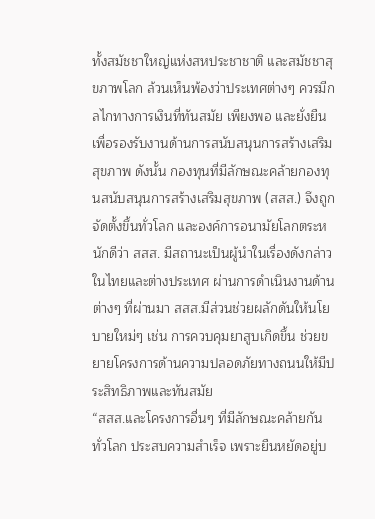ทั้งสมัชชาใหญ่แห่งสหประชาชาติ และสมัชชาสุขภาพโลก ล้วนเห็นพ้องว่าประเทศต่างๆ ควรมีกลไกทางการเงินที่ทันสมัย เพียงพอ และยั่งยืน เพื่อรองรับงานด้านการสนับสนุนการสร้างเสริมสุขภาพ ดังนั้น กองทุนที่มีลักษณะคล้ายกองทุนสนับสนุนการสร้างเสริมสุขภาพ (สสส.) จึงถูกจัดตั้งขึ้นทั่วโลก และองค์การอนามัยโลกตระหนักดีว่า สสส. มีสถานะเป็นผู้นำในเรื่องดังกล่าวในไทยและต่างประเทศ ผ่านการดำเนินงานด้านต่างๆ ที่ผ่านมา สสส.มีส่วนช่วยผลักดันให้นโยบายใหม่ๆ เช่น การควบคุมยาสูบเกิดขึ้น ช่วยขยายโครงการด้านความปลอดภัยทางถนนให้มีประสิทธิภาพและทันสมัย
“สสส.และโครงการอื่นๆ ที่มีลักษณะคล้ายกันทั่วโลก ประสบความสำเร็จ เพราะยืนหยัดอยู่บ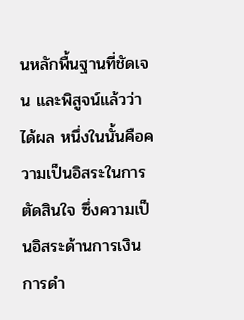นหลักพื้นฐานที่ชัดเจน และพิสูจน์แล้วว่าได้ผล หนึ่งในนั้นคือความเป็นอิสระในการตัดสินใจ ซึ่งความเป็นอิสระด้านการเงิน การดำ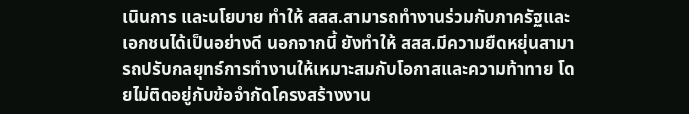เนินการ และนโยบาย ทำให้ สสส.สามารถทำงานร่วมกับภาครัฐและเอกชนได้เป็นอย่างดี นอกจากนี้ ยังทำให้ สสส.มีความยืดหยุ่นสามารถปรับกลยุทธ์การทำงานให้เหมาะสมกับโอกาสและความท้าทาย โดยไม่ติดอยู่กับข้อจำกัดโครงสร้างงาน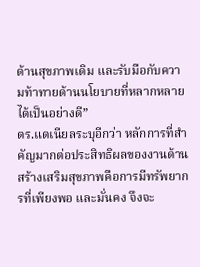ด้านสุขภาพเดิม และรับมือกับความท้าทายด้านนโยบายที่หลากหลายได้เป็นอย่างดี”
ดร.แดเนียลระบุอีกว่า หลักการที่สำคัญมากต่อประสิทธิผลของงานด้านสร้างเสริมสุขภาพคือการมีทรัพยากรที่เพียงพอ และมั่นคง จึงจะ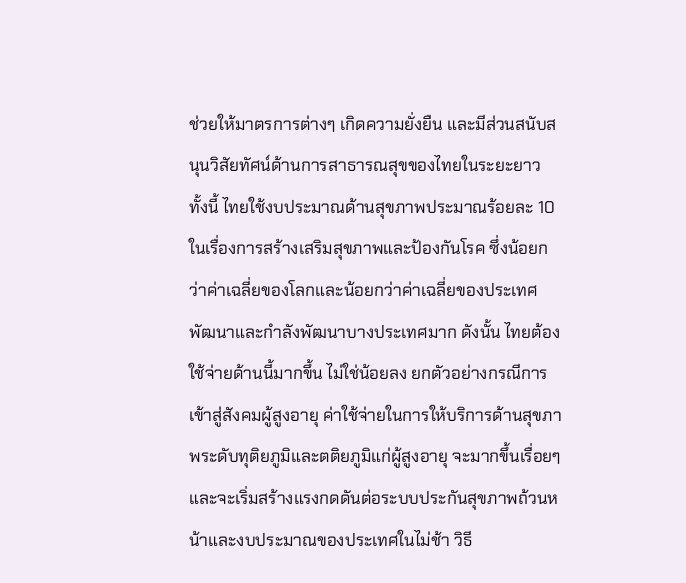ช่วยให้มาตรการต่างๆ เกิดความยั่งยืน และมีส่วนสนับสนุนวิสัยทัศน์ด้านการสาธารณสุขของไทยในระยะยาว ทั้งนี้ ไทยใช้งบประมาณด้านสุขภาพประมาณร้อยละ 10 ในเรื่องการสร้างเสริมสุขภาพและป้องกันโรค ซึ่งน้อยกว่าค่าเฉลี่ยของโลกและน้อยกว่าค่าเฉลี่ยของประเทศพัฒนาและกำลังพัฒนาบางประเทศมาก ดังนั้น ไทยต้องใช้จ่ายด้านนี้มากขึ้น ไม่ใช่น้อยลง ยกตัวอย่างกรณีการเข้าสู่สังคมผู้สูงอายุ ค่าใช้จ่ายในการให้บริการด้านสุขภาพระดับทุติยภูมิและตติยภูมิแก่ผู้สูงอายุ จะมากขึ้นเรื่อยๆ และจะเริ่มสร้างแรงกดดันต่อระบบประกันสุขภาพถ้วนหน้าและงบประมาณของประเทศในไม่ช้า วิธี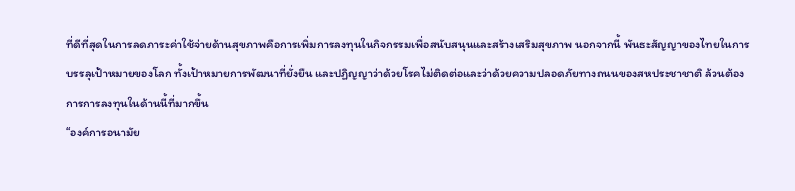ที่ดีที่สุดในการลดภาระค่าใช้จ่ายด้านสุขภาพคือการเพิ่มการลงทุนในกิจกรรมเพื่อสนับสนุนและสร้างเสริมสุขภาพ นอกจากนี้ พันธะสัญญาของไทยในการบรรลุเป้าหมายของโลก ทั้งเป้าหมายการพัฒนาที่ยั่งยืน และปฏิญญาว่าด้วยโรคไม่ติดต่อและว่าด้วยความปลอดภัยทางถนนของสหประชาชาติ ล้วนต้องการการลงทุนในด้านนี้ที่มากขึ้น
“องค์การอนามัย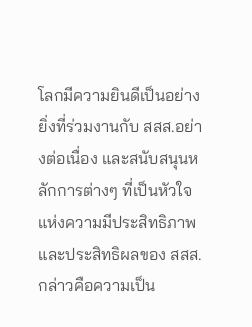โลกมีความยินดีเป็นอย่างยิ่งที่ร่วมงานกับ สสส.อย่างต่อเนื่อง และสนับสนุนหลักการต่างๆ ที่เป็นหัวใจแห่งความมีประสิทธิภาพและประสิทธิผลของ สสส. กล่าวคือความเป็น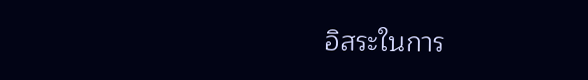อิสระในการ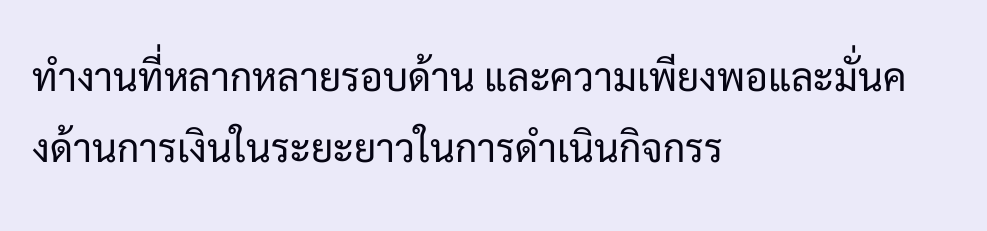ทำงานที่หลากหลายรอบด้าน และความเพียงพอและมั่นคงด้านการเงินในระยะยาวในการดำเนินกิจกรร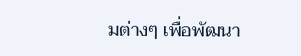มต่างๆ เพื่อพัฒนา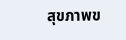สุขภาพข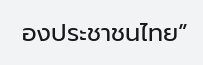องประชาชนไทย”